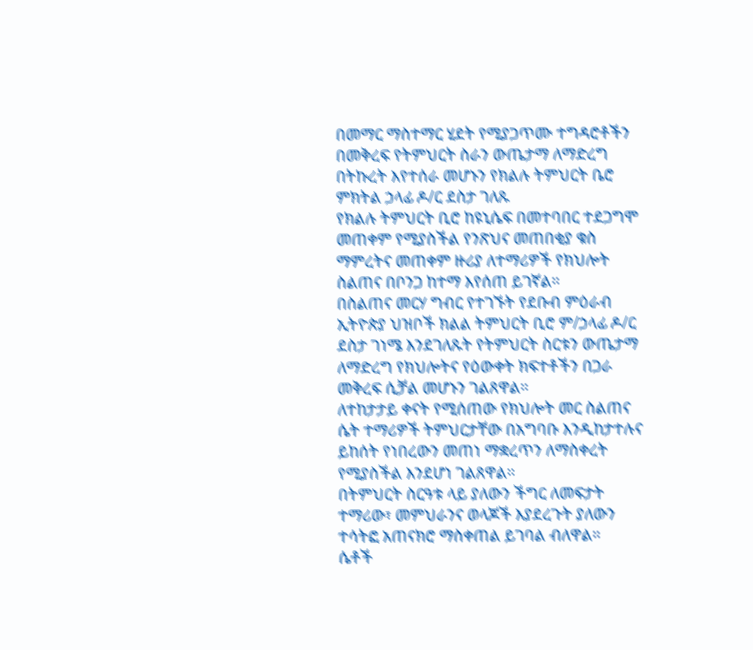በመማር ማስተማር ሂደት የሚያጋጥሙ ተግዳሮቶችን በመቅረፍ የትምህርት ስራን ውጤታማ ለማድረግ በትኩረት እየተሰራ መሆኑን የክልሉ ትምህርት ቤሮ ምክትል ኃላፊ ዶ/ር ደስታ ገለጹ
የክልሉ ትምህርት ቢሮ ከዩኒሴፍ በመተባበር ተደጋግሞ መጠቀም የሚያስችል የንጽህና መጠበቂያ ቁስ ማምረትና መጠቀም ዙሪያ ለተማሪዎች የክህሎት ስልጠና በቦንጋ ከተማ እየሰጠ ይገኛል።
በስልጠና መርሃ ግብር የተገኙት የደቡብ ምዕራብ ኢትዮጵያ ህዝቦች ክልል ትምህርት ቢሮ ም/ኃላፊ ዶ/ር ደስታ ገነሜ እንደገለጹት የትምህርት ስርቱን ውጤታማ ለማድረግ የክህሎትና የዕውቀት ክፍተቶችን በጋራ መቅረፍ ሲቻል መሆኑን ገልጸዋል።
ለተከታታይ ቀናት የሚሰጠው የክህሎት መር ስልጠና ሴት ተማሪዎች ትምህርታቸው በአግባቡ እንዲከታተሉና ይከሰት የነበረውን መጠነ ማቋረጥን ለማስቀረት የሚያስችል እንደሆነ ገልጸዋል።
በትምህርት ስርዓቱ ላይ ያለውን ችግር ለመፍታት ተማሪው፣ መምህራንና ወላጆች እያደረጉት ያለውን ተሳትፎ አጠናክሮ ማስቀጠል ይገባል ብለዋል።
ሴቶች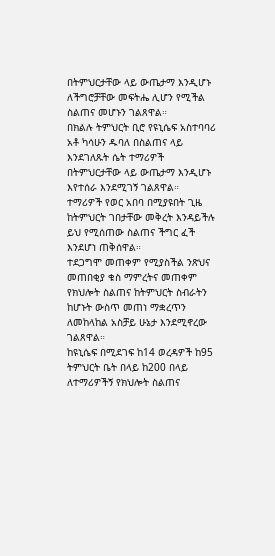በትምህርታቸው ላይ ውጤታማ እንዲሆኑ ለችግሮቻቸው መፍትሔ ሊሆን የሚችል ስልጠና መሆኑን ገልጸዋል።
በክልሉ ትምህርት ቢሮ የዩኒሴፍ አስተባባሪ አቶ ካሳሁን ዱባለ በስልጠና ላይ እንደገለጹት ሴት ተማሪዎች በትምህርታቸው ላይ ውጤታማ እንዲሆኑ እየተሰራ እንደሚገኝ ገልጸዋል።
ተማሪዎች የወር አበባ በሚያዩበት ጊዜ ከትምህርት ገበታቸው መቅረት እንዳይችሉ ይህ የሚሰጠው ስልጠና ችግር ፈች እንደሆነ ጠቅሰዋል።
ተደጋግሞ መጠቀም የሚያስችል ንጽህና መጠበቂያ ቁስ ማምረትና መጠቀም የክህሎት ስልጠና ከትምህርት ስብራትን ከሆኑት ውስጥ መጠነ ማቋረጥን ለመከላከል አስቻይ ሁኔታ እንደሚኖረው ገልጸዋል።
ከዩኒሴፍ በሚደገፍ ከ14 ወረዳዎች ከ95 ትምህርት ቤት በላይ ከ200 በላይ ለተማሪዎችኝ የክህሎት ስልጠና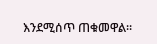እንደሚሰጥ ጠቁመዋል።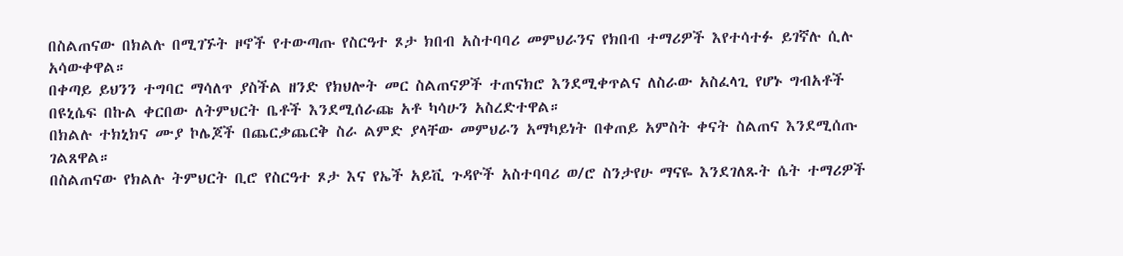በስልጠናው በክልሉ በሚገኙት ዞኖች የተውጣጡ የስርዓተ ጾታ ክበብ አስተባባሪ መምህራንና የክበብ ተማሪዎች እየተሳተፉ ይገኛሉ ሲሉ አሳውቀዋል።
በቀጣይ ይህንን ተግባር ማሳለጥ ያስችል ዘንድ የክህሎት መር ስልጠናዎች ተጠናክሮ እንደሚቀጥልና ለስራው አስፈላጊ የሆኑ ግብአቶች በዩኒሴፍ በኩል ቀርበው ለትምህርት ቤቶች እንደሚሰራጩ አቶ ካሳሁን አስረድተዋል።
በክልሉ ተክኒክና ሙያ ኮሌጆች በጨርቃጨርቅ ስራ ልምድ ያላቸው መምህራን አማካይነት በቀጠይ አምስት ቀናት ስልጠና እንደሚሰጡ ገልጸዋል።
በስልጠናው የክልሉ ትምህርት ቢሮ የስርዓተ ጾታ እና የኤች አይቪ ጉዳዮች አስተባባሪ ወ/ሮ ስንታየሁ ማናዬ እንደገለጹት ሴት ተማሪዎች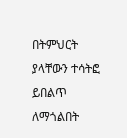በትምህርት ያላቸውን ተሳትፎ ይበልጥ ለማጎልበት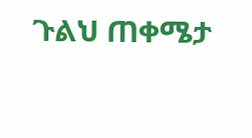ጉልህ ጠቀሜታ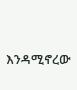እንዳሚኖረው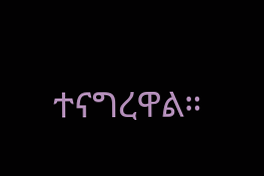ተናግረዋል።